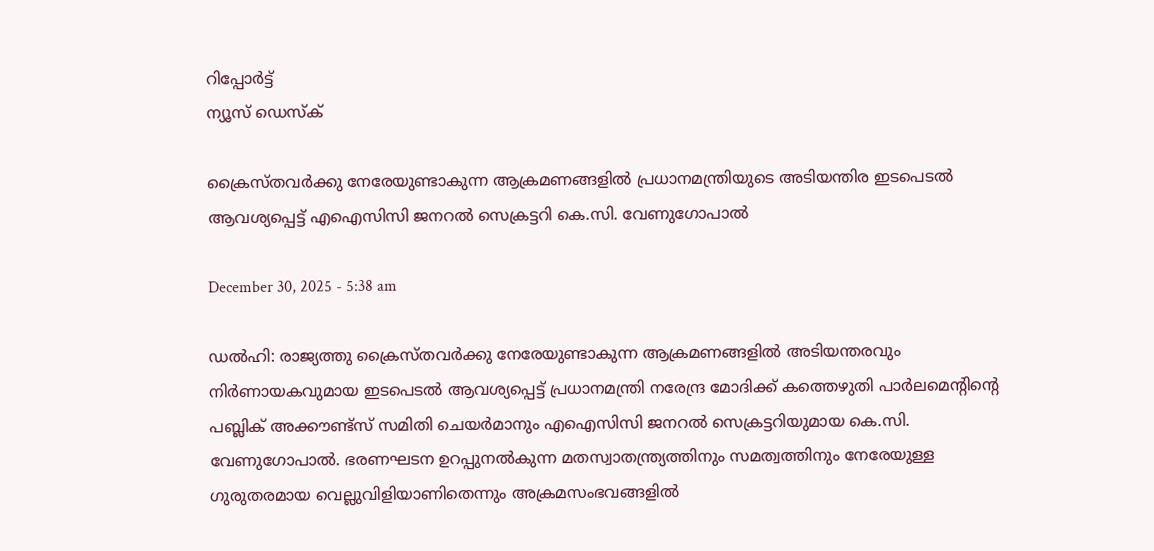റിപ്പോര്‍ട്ട്
ന്യൂസ് ഡെസ്ക്

ക്രൈസ്തവർക്കു നേരേയുണ്ടാകുന്ന ആക്രമണങ്ങളിൽ പ്രധാനമന്ത്രിയുടെ അടിയന്തിര ഇടപെടൽ ആവശ്യപ്പെട്ട് എഐസിസി ജനറൽ സെക്രട്ടറി കെ.സി. വേണുഗോപാൽ

December 30, 2025 - 5:38 am

ഡൽഹി: രാജ്യത്തു ക്രൈസ്തവർക്കു നേരേയുണ്ടാകുന്ന ആക്രമണങ്ങളിൽ അടിയന്തരവും നിർണായകവുമായ ഇടപെടൽ ആവശ്യപ്പെട്ട് പ്രധാനമന്ത്രി നരേന്ദ്ര മോദിക്ക് കത്തെഴുതി പാർലമെന്‍റിന്‍റെ പബ്ലിക് അക്കൗണ്ട്സ് സമിതി ചെയർമാനും എഐസിസി ജനറൽ സെക്രട്ടറിയുമായ കെ.സി. വേണുഗോപാൽ. ഭരണഘടന ഉറപ്പുനൽകുന്ന മതസ്വാതന്ത്ര്യത്തിനും സമത്വത്തിനും നേരേയുള്ള ഗുരുതരമായ വെല്ലുവിളിയാണിതെന്നും അക്രമസംഭവങ്ങളിൽ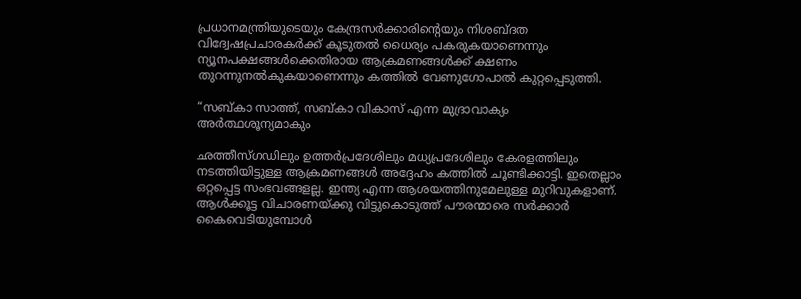പ്രധാനമന്ത്രിയുടെയും കേന്ദ്രസർക്കാരിന്‍റെയും നിശബ്‌ദത വിദ്വേഷപ്രചാരകർക്ക് കൂടുതൽ ധൈര്യം പകരുകയാണെന്നും ന്യൂനപക്ഷങ്ങൾക്കെതിരായ ആക്രമണങ്ങൾക്ക് ക്ഷണം തുറന്നുനൽകുകയാണെന്നും കത്തിൽ വേണുഗോപാൽ കുറ്റപ്പെടുത്തി.

“സബ്കാ സാത്ത്, സബ്കാ വികാസ് എന്ന മുദ്രാവാക്യം അർത്ഥശൂന്യമാകും

ഛത്തീസ്ഗഡിലും ഉത്തർപ്രദേശിലും മധ്യപ്രദേശിലും കേരളത്തിലും നടത്തിയിട്ടുള്ള ആക്രമണങ്ങൾ അദ്ദേഹം കത്തിൽ ചൂണ്ടിക്കാട്ടി. ഇതെല്ലാം ഒറ്റപ്പെട്ട സംഭവങ്ങളല്ല. ഇന്ത്യ എന്ന ആശയത്തിനുമേലുള്ള മുറിവുകളാണ്. ആൾക്കൂട്ട വിചാരണയ്ക്കു വിട്ടുകൊടുത്ത് പൗരന്മാരെ സർക്കാർ കൈവെടിയുമ്പോൾ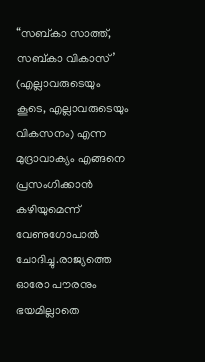“സബ്കാ സാത്ത്, സബ്കാ വികാസ്’ (എല്ലാവരുടെയും കൂടെ, എല്ലാവരുടെയും വികസനം) എന്ന മുദ്രാവാക്യം എങ്ങനെ പ്രസംഗിക്കാൻ കഴിയുമെന്ന് വേണുഗോപാൽ ചോദിച്ചു.രാജ്യത്തെ ഓരോ പൗരനും ഭയമില്ലാതെ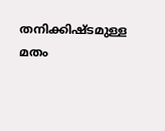തനിക്കിഷ്‌ടമുള്ള മതം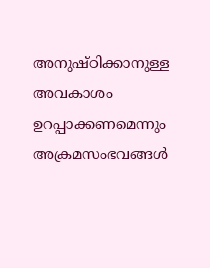അനുഷ്ഠിക്കാനുള്ള അവകാശം ഉറപ്പാക്കണമെന്നും അക്രമസംഭവങ്ങൾ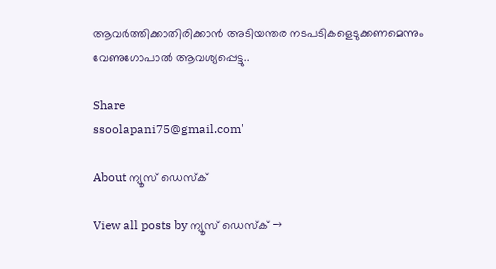ആവർത്തിക്കാതിരിക്കാൻ അടിയന്തര നടപടികളെടുക്കണമെന്നും വേണുഗോപാൽ ആവശ്യപ്പെട്ടു..

Share
ssoolapani75@gmail.com'

About ന്യൂസ് ഡെസ്ക്

View all posts by ന്യൂസ് ഡെസ്ക് →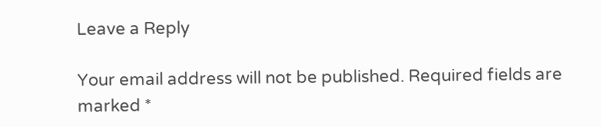Leave a Reply

Your email address will not be published. Required fields are marked *